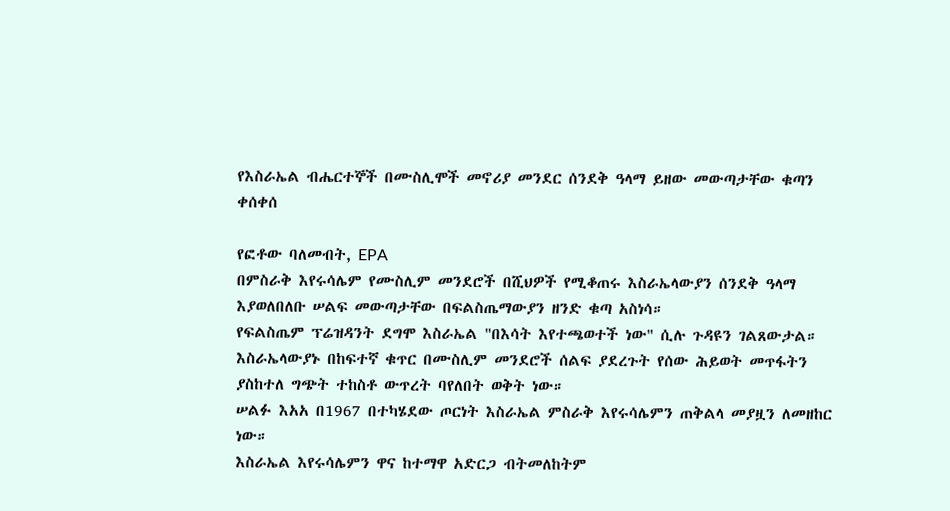የእስራኤል ብሔርተኞች በሙስሊሞች መኖሪያ መንደር ሰንደቅ ዓላማ ይዘው መውጣታቸው ቁጣን ቀሰቀሰ

የፎቶው ባለመብት, EPA
በምስራቅ እየሩሳሌም የሙስሊም መንደሮች በሺህዎች የሚቆጠሩ እስራኤላውያን ሰንደቅ ዓላማ እያወለበለቡ ሠልፍ መውጣታቸው በፍልስጤማውያን ዘንድ ቁጣ አስነሳ።
የፍልስጤም ፕሬዝዳንት ደግሞ እስራኤል "በእሳት እየተጫወተች ነው" ሲሉ ጉዳዩን ገልጸውታል።
እስራኤላውያኑ በከፍተኛ ቁጥር በሙስሊም መንደሮች ሰልፍ ያደረጉት የሰው ሕይወት መጥፋትን ያስከተለ ግጭት ተከስቶ ውጥረት ባየለበት ወቅት ነው።
ሠልፉ እአአ በ1967 በተካሄደው ጦርነት እስራኤል ምስራቅ እየሩሳሌምን ጠቅልላ መያዟን ለመዘከር ነው።
እስራኤል እየሩሳሌምን ዋና ከተማዋ አድርጋ ብትመለከትም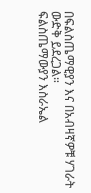በፍልስጤማዊያን እና በአብዛኛዎቹ ሃገራት ውድቅ ይደረጋል።
ፍልስጤማውያን እስራኤል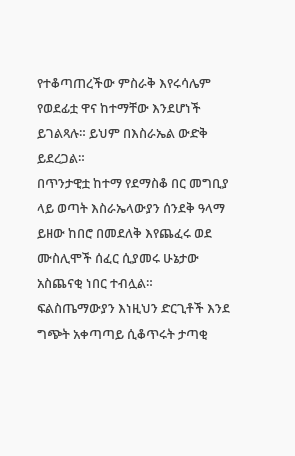የተቆጣጠረችው ምስራቅ እየሩሳሌም የወደፊቷ ዋና ከተማቸው እንደሆነች ይገልጻሉ። ይህም በእስራኤል ውድቅ ይደረጋል።
በጥንታዊቷ ከተማ የደማስቆ በር መግቢያ ላይ ወጣት እስራኤላውያን ሰንደቅ ዓላማ ይዘው ከበሮ በመደለቅ እየጨፈሩ ወደ ሙስሊሞች ሰፈር ሲያመሩ ሁኔታው አስጨናቂ ነበር ተብሏል።
ፍልስጤማውያን እነዚህን ድርጊቶች እንደ ግጭት አቀጣጣይ ሲቆጥሩት ታጣቂ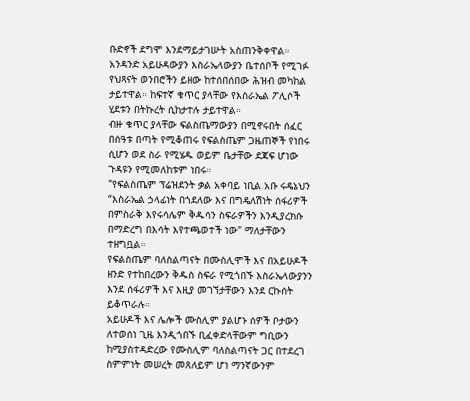ቡድኖች ደግሞ እንደማይታገሡት አስጠንቅቀዋል።
አንዳንድ አይሁዳውያን እስራኤላውያን ቤተሰቦች የሚገፉ የህጻናት ወንበሮችን ይዘው ከተሰበሰበው ሕዝብ መካከል ታይተዋል። ከፍተኛ ቁጥር ያላቸው የእስራኤል ፖሊሶች ሂደቱን በትኩረት ሲከታተሉ ታይተዋል።
ብዙ ቁጥር ያላቸው ፍልስጤማውያን በሚኖሩበት ሰፈር በሰዓቱ በጣት የሚቆጠሩ የፍልስጤም ጋዜጠኞች የነበሩ ሲሆን ወደ ስራ የሚሄዱ ወይም ቤታቸው ደጃፍ ሆነው ጉዳዩን የሚመለከቱም ነበሩ።
"የፍልስጤም ፕሬዝደንት ቃል አቀባይ ነቢል አቡ ሩዴኔህን “እስራኤል ኃላፊነት በጎደለው እና በግዴለሽነት ሰፋሪዎች በምስራቅ እየሩሳሌም ቅዱሳን ስፍራዎችን እንዲያረክሱ በማድረግ በእሳት እየተጫወተች ነው" ማለታቸውን ተዘግቧል።
የፍልስጤም ባለስልጣናት በሙስሊሞች እና በአይሁዶች ዘንድ የተከበረውን ቅዱስ ስፍራ የሚጎበኙ እስራኤላውያንን እንደ ሰፋሪዎች እና እዚያ መገኘታቸውን እንደ ርኩሰት ይቆጥራሉ።
አይሁዶች እና ሌሎች ሙስሊም ያልሆኑ ሰዎች ቦታውን ለተወሰነ ጊዜ እንዲጎበኙ ቢፈቀድላቸውም ግቢውን ከሚያስተዳድረው የሙስሊም ባለስልጣናት ጋር በተደረገ ስምምነት መሠረት መጸለይም ሆነ ማንኛውንም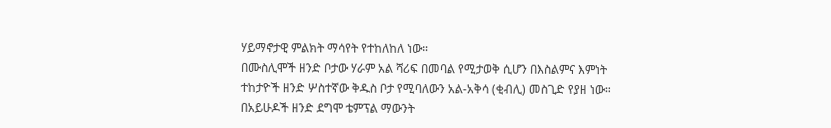ሃይማኖታዊ ምልክት ማሳየት የተከለከለ ነው።
በሙስሊሞች ዘንድ ቦታው ሃራም አል ሻሪፍ በመባል የሚታወቅ ሲሆን በእስልምና እምነት ተከታዮች ዘንድ ሦስተኛው ቅዱስ ቦታ የሚባለውን አል-አቅሳ (ቂብሊ) መስጊድ የያዘ ነው። በአይሁዶች ዘንድ ደግሞ ቴምፕል ማውንት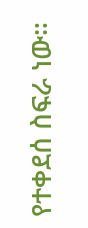የተቀደሰ ስፍራ ነው።